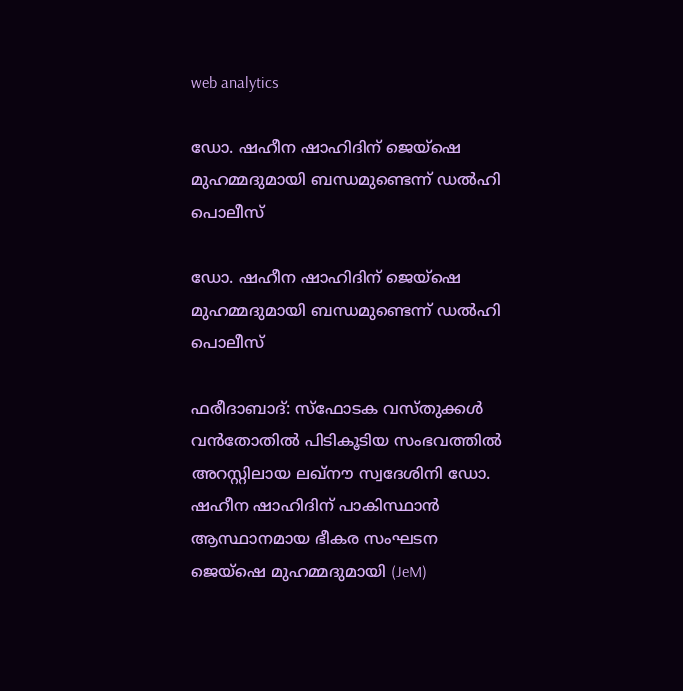web analytics

ഡോ. ഷഹീന ഷാഹിദിന് ജെയ്‌ഷെ മുഹമ്മദുമായി ബന്ധമുണ്ടെന്ന് ഡൽഹി പൊലീസ്

ഡോ. ഷഹീന ഷാഹിദിന് ജെയ്‌ഷെ മുഹമ്മദുമായി ബന്ധമുണ്ടെന്ന് ഡൽഹി പൊലീസ്

ഫരീദാബാദ്: സ്ഫോടക വസ്തുക്കൾ വൻതോതിൽ പിടികൂടിയ സംഭവത്തിൽ അറസ്റ്റിലായ ലഖ്‌നൗ സ്വദേശിനി ഡോ. ഷഹീന ഷാഹിദിന് പാകിസ്ഥാൻ ആസ്ഥാനമായ ഭീകര സംഘടന ജെയ്‌ഷെ മുഹമ്മദുമായി (JeM)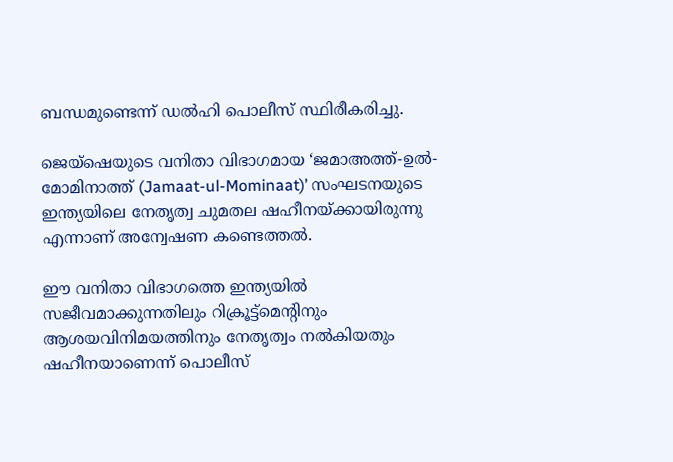ബന്ധമുണ്ടെന്ന് ഡൽഹി പൊലീസ് സ്ഥിരീകരിച്ചു.

ജെയ്‌ഷെയുടെ വനിതാ വിഭാഗമായ ‘ജമാഅത്ത്-ഉൽ-മോമിനാത്ത് (Jamaat-ul-Mominaat)’ സംഘടനയുടെ ഇന്ത്യയിലെ നേതൃത്വ ചുമതല ഷഹീനയ്ക്കായിരുന്നു എന്നാണ് അന്വേഷണ കണ്ടെത്തൽ.

ഈ വനിതാ വിഭാഗത്തെ ഇന്ത്യയിൽ സജീവമാക്കുന്നതിലും റിക്രൂട്ട്‌മെന്റിനും ആശയവിനിമയത്തിനും നേതൃത്വം നൽകിയതും ഷഹീനയാണെന്ന് പൊലീസ്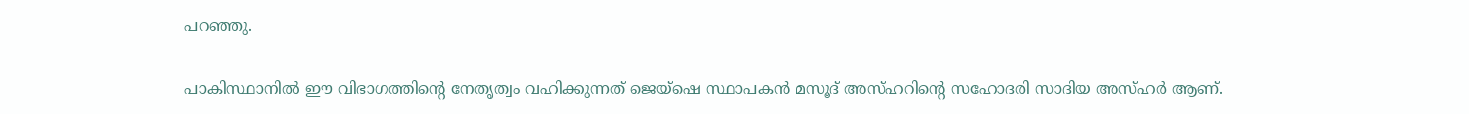പറഞ്ഞു.

പാകിസ്ഥാനിൽ ഈ വിഭാഗത്തിന്റെ നേതൃത്വം വഹിക്കുന്നത് ജെയ്‌ഷെ സ്ഥാപകൻ മസൂദ് അസ്ഹറിന്റെ സഹോദരി സാദിയ അസ്ഹർ ആണ്.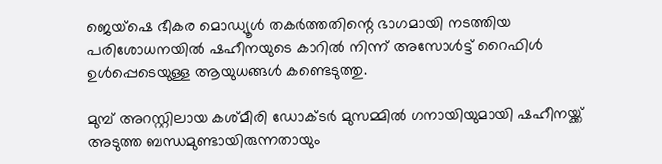ജെയ്‌ഷെ ഭീകര മൊഡ്യൂൾ തകർത്തതിന്റെ ഭാഗമായി നടത്തിയ പരിശോധനയിൽ ഷഹീനയുടെ കാറിൽ നിന്ന് അസോൾട്ട് റൈഫിൾ ഉൾപ്പെടെയുള്ള ആയുധങ്ങൾ കണ്ടെടുത്തു.

മുമ്പ് അറസ്റ്റിലായ കശ്മീരി ഡോക്ടർ മുസമ്മിൽ ഗനായിയുമായി ഷഹീനയ്ക്ക് അടുത്ത ബന്ധമുണ്ടായിരുന്നതായും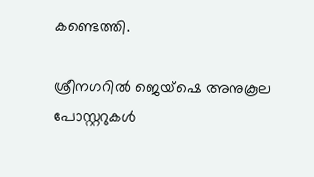കണ്ടെത്തി.

ശ്രീനഗറിൽ ജെയ്‌ഷെ അനുകൂല പോസ്റ്ററുകൾ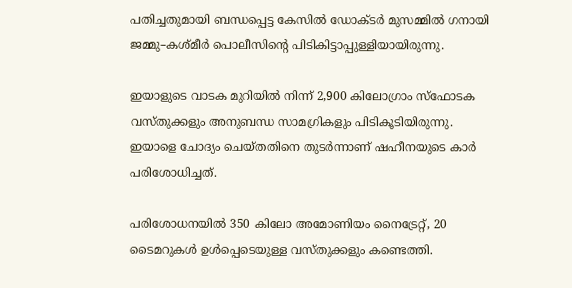പതിച്ചതുമായി ബന്ധപ്പെട്ട കേസിൽ ഡോക്ടർ മുസമ്മിൽ ഗനായി ജമ്മു–കശ്മീർ പൊലീസിന്റെ പിടികിട്ടാപ്പുള്ളിയായിരുന്നു.

ഇയാളുടെ വാടക മുറിയിൽ നിന്ന് 2,900 കിലോഗ്രാം സ്ഫോടക വസ്തുക്കളും അനുബന്ധ സാമഗ്രികളും പിടികൂടിയിരുന്നു. ഇയാളെ ചോദ്യം ചെയ്തതിനെ തുടർന്നാണ് ഷഹീനയുടെ കാർ പരിശോധിച്ചത്.

പരിശോധനയിൽ 350 കിലോ അമോണിയം നൈട്രേറ്റ്, 20 ടൈമറുകൾ ഉൾപ്പെടെയുള്ള വസ്തുക്കളും കണ്ടെത്തി.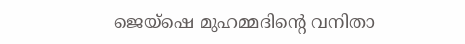ജെയ്‌ഷെ മുഹമ്മദിന്റെ വനിതാ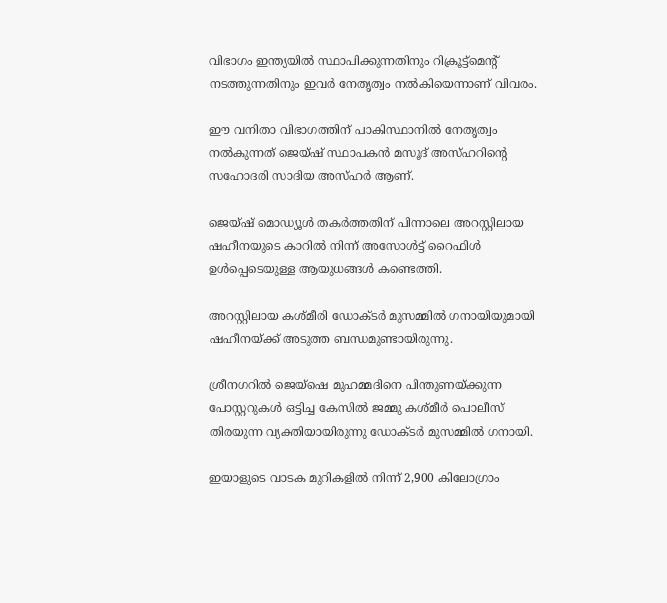വിഭാഗം ഇന്ത്യയിൽ സ്ഥാപിക്കുന്നതിനും റിക്രൂട്ട്‌മെന്റ് നടത്തുന്നതിനും ഇവർ നേതൃത്വം നൽകിയെന്നാണ് വിവരം.

ഈ വനിതാ വിഭാഗത്തിന് പാകിസ്ഥാനിൽ നേതൃത്വം നൽകുന്നത് ജെയ്‌ഷ് സ്ഥാപകൻ മസൂദ് അസ്ഹറിൻ്റെ സഹോദരി സാദിയ അസ്ഹർ ആണ്.

ജെയ്‌ഷ് മൊഡ്യൂൾ തകർത്തതിന് പിന്നാലെ അറസ്റ്റിലായ ഷഹീനയുടെ കാറിൽ നിന്ന് അസോൾട്ട് റൈഫിൾ ഉൾപ്പെടെയുള്ള ആയുധങ്ങൾ കണ്ടെത്തി.

അറസ്റ്റിലായ കശ്മീരി ഡോക്ടർ മുസമ്മിൽ ഗനായിയുമായി ഷഹീനയ്ക്ക് അടുത്ത ബന്ധമുണ്ടായിരുന്നു.

ശ്രീനഗറിൽ ജെയ്‌ഷെ മുഹമ്മദിനെ പിന്തുണയ്ക്കുന്ന പോസ്റ്ററുകൾ ഒട്ടിച്ച കേസിൽ ജമ്മു കശ്മീർ പൊലീസ് തിരയുന്ന വ്യക്തിയായിരുന്നു ഡോക്ടർ മുസമ്മിൽ ഗനായി.

ഇയാളുടെ വാടക മുറികളിൽ നിന്ന് 2,900 കിലോഗ്രാം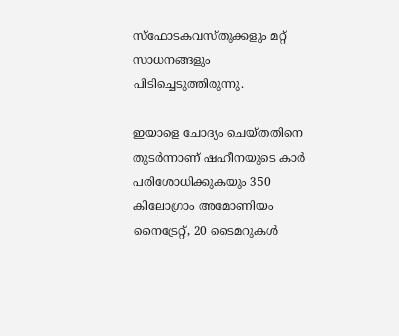സ്ഫോടകവസ്തുക്കളും മറ്റ് സാധനങ്ങളും പിടിച്ചെടുത്തിരുന്നു.

ഇയാളെ ചോദ്യം ചെയ്തതിനെ തുടർന്നാണ് ഷഹീനയുടെ കാർ പരിശോധിക്കുകയും 350 കിലോഗ്രാം അമോണിയം നൈട്രേറ്റ്, 20 ടൈമറുകൾ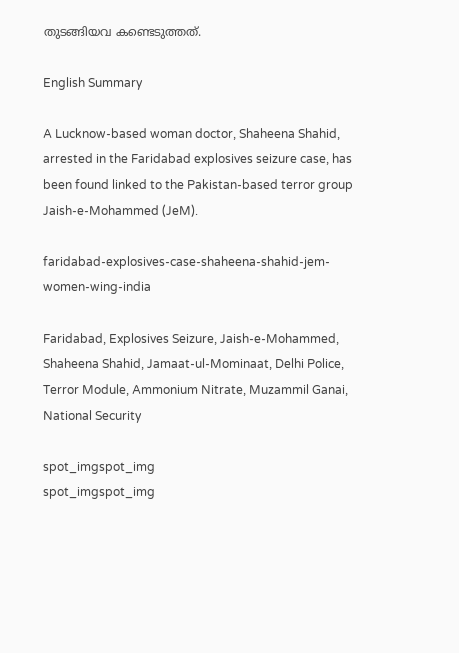തുടങ്ങിയവ കണ്ടെടുത്തത്.

English Summary

A Lucknow-based woman doctor, Shaheena Shahid, arrested in the Faridabad explosives seizure case, has been found linked to the Pakistan-based terror group Jaish-e-Mohammed (JeM).

faridabad-explosives-case-shaheena-shahid-jem-women-wing-india

Faridabad, Explosives Seizure, Jaish-e-Mohammed, Shaheena Shahid, Jamaat-ul-Mominaat, Delhi Police, Terror Module, Ammonium Nitrate, Muzammil Ganai, National Security

spot_imgspot_img
spot_imgspot_img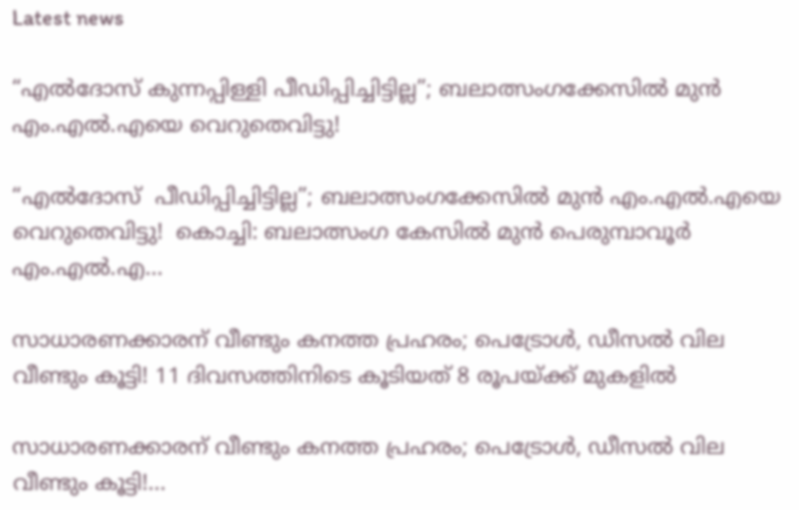Latest news

“എൽദോസ് കുന്നപ്പിള്ളി പീഡിപ്പിച്ചിട്ടില്ല”; ബലാത്സംഗക്കേസിൽ മുൻ എം.എൽ.എയെ വെറുതെവിട്ടു!

“എൽദോസ്  പീഡിപ്പിച്ചിട്ടില്ല”; ബലാത്സംഗക്കേസിൽ മുൻ എം.എൽ.എയെ വെറുതെവിട്ടു!  കൊച്ചി: ബലാത്സംഗ കേസിൽ മുൻ പെരുമ്പാവൂർ എം.എൽ.എ...

സാധാരണക്കാരന് വീണ്ടും കനത്ത പ്രഹരം; പെട്രോൾ, ഡീസൽ വില വീണ്ടും കൂട്ടി! 11 ദിവസത്തിനിടെ കൂടിയത് 8 രൂപയ്ക്ക് മുകളിൽ

സാധാരണക്കാരന് വീണ്ടും കനത്ത പ്രഹരം; പെട്രോൾ, ഡീസൽ വില വീണ്ടും കൂട്ടി!...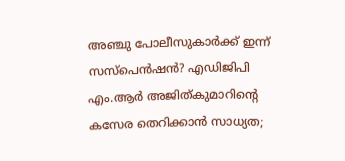അഞ്ചു പോലീസുകാർക്ക് ഇന്ന് സസ്‌പെൻഷൻ? എഡിജിപി എം.ആർ അജിത്കുമാറിൻ്റെ കസേര തെറിക്കാൻ സാധ്യത;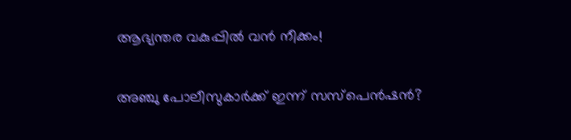ആഭ്യന്തര വകുപ്പിൽ വൻ നീക്കം!

അഞ്ചു പോലീസുകാർക്ക് ഇന്ന് സസ്‌പെൻഷൻ?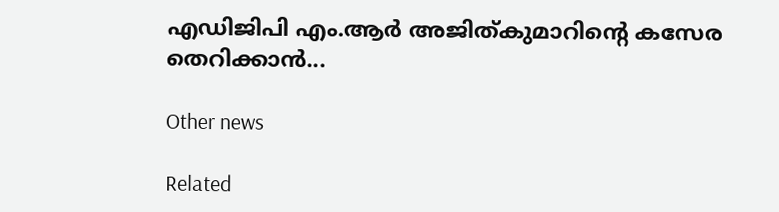എഡിജിപി എം.ആർ അജിത്കുമാറിൻ്റെ കസേര തെറിക്കാൻ...

Other news

Related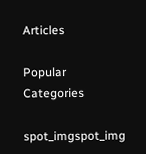Articles

Popular Categories

spot_imgspot_img